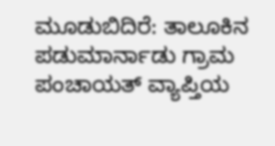ಮೂಡುಬಿದಿರೆ: ತಾಲೂಕಿನ ಪಡುಮಾರ್ನಾಡು ಗ್ರಾಮ ಪಂಚಾಯತ್ ವ್ಯಾಪ್ತಿಯ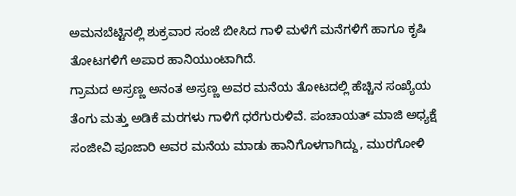ಅಮನಬೆಟ್ಟಿನಲ್ಲಿ ಶುಕ್ರವಾರ ಸಂಜೆ ಬೀಸಿದ ಗಾಳಿ ಮಳೆಗೆ ಮನೆಗಳಿಗೆ ಹಾಗೂ ಕೃಷಿ ತೋಟಗಳಿಗೆ ಅಪಾರ ಹಾನಿಯುಂಟಾಗಿದೆ.
ಗ್ರಾಮದ ಅಸ್ರಣ್ಣ ಅನಂತ ಅಸ್ರಣ್ಣ ಅವರ ಮನೆಯ ತೋಟದಲ್ಲಿ ಹೆಚ್ಚಿನ ಸಂಖ್ಯೆಯ ತೆಂಗು ಮತ್ತು ಅಡಿಕೆ ಮರಗಳು ಗಾಳಿಗೆ ಧರೆಗುರುಳಿವೆ. ಪಂಚಾಯತ್ ಮಾಜಿ ಅಧ್ಯಕ್ಷೆ ಸಂಜೀವಿ ಪೂಜಾರಿ ಅವರ ಮನೆಯ ಮಾಡು ಹಾನಿಗೊಳಗಾಗಿದ್ದು, ಮುರಗೋಳಿ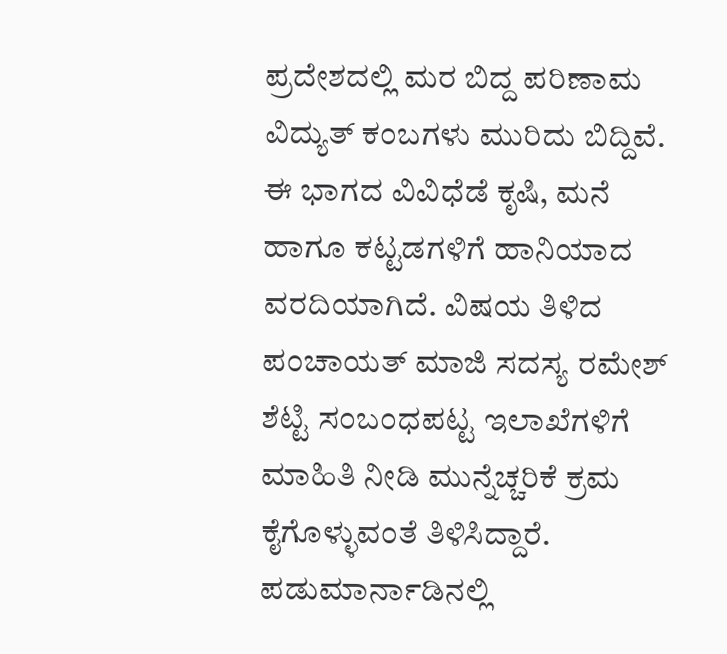ಪ್ರದೇಶದಲ್ಲಿ ಮರ ಬಿದ್ದ ಪರಿಣಾಮ ವಿದ್ಯುತ್ ಕಂಬಗಳು ಮುರಿದು ಬಿದ್ದಿವೆ. ಈ ಭಾಗದ ವಿವಿಧೆಡೆ ಕೃಷಿ, ಮನೆ ಹಾಗೂ ಕಟ್ಟಡಗಳಿಗೆ ಹಾನಿಯಾದ ವರದಿಯಾಗಿದೆ. ವಿಷಯ ತಿಳಿದ ಪಂಚಾಯತ್ ಮಾಜಿ ಸದಸ್ಯ ರಮೇಶ್ ಶೆಟ್ಟಿ ಸಂಬಂಧಪಟ್ಟ ಇಲಾಖೆಗಳಿಗೆ ಮಾಹಿತಿ ನೀಡಿ ಮುನ್ನೆಚ್ಚರಿಕೆ ಕ್ರಮ ಕೈಗೊಳ್ಳುವಂತೆ ತಿಳಿಸಿದ್ದಾರೆ.
ಪಡುಮಾರ್ನಾಡಿನಲ್ಲಿ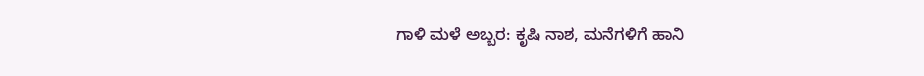ಗಾಳಿ ಮಳೆ ಅಬ್ಬರ: ಕೃಷಿ ನಾಶ, ಮನೆಗಳಿಗೆ ಹಾನಿ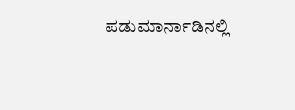ಪಡುಮಾರ್ನಾಡಿನಲ್ಲಿ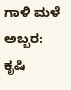ಗಾಳಿ ಮಳೆ ಅಬ್ಬರ: ಕೃಷಿ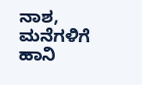ನಾಶ, ಮನೆಗಳಿಗೆ ಹಾನಿ